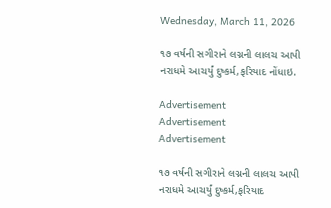Wednesday, March 11, 2026

૧૭ વર્ષની સગીરાને લગ્નની લાલચ આપી નરાધમે આચર્યું દુષ્કર્મ,ફરિયાદ નોંધાઇ.

Advertisement
Advertisement
Advertisement

૧૭ વર્ષની સગીરાને લગ્નની લાલચ આપી નરાધમે આચર્યું દુષ્કર્મ,ફરિયાદ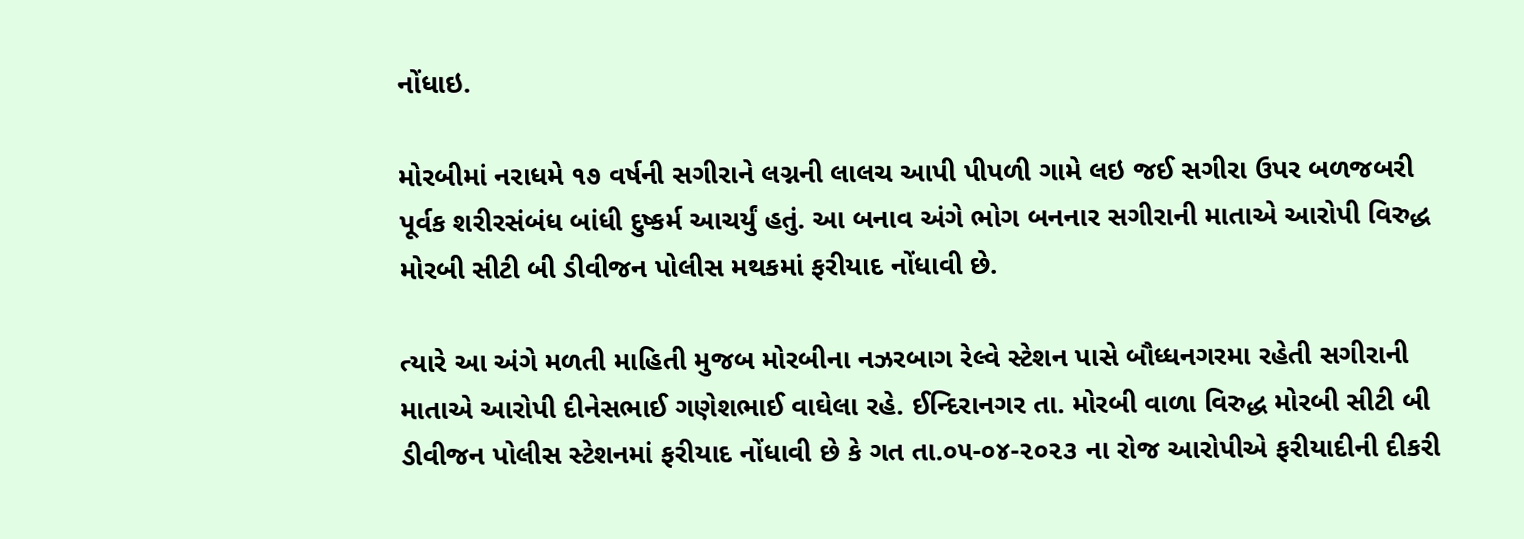નોંધાઇ.

મોરબીમાં નરાધમે ૧૭ વર્ષની સગીરાને લગ્નની લાલચ આપી પીપળી ગામે લઇ જઈ સગીરા ઉપર બળજબરી પૂર્વક શરીરસંબંધ બાંધી દુષ્કર્મ આચર્યું હતું. આ બનાવ અંગે ભોગ બનનાર સગીરાની માતાએ આરોપી વિરુદ્ધ મોરબી સીટી બી ડીવીજન પોલીસ મથકમાં ફરીયાદ નોંધાવી છે.

ત્યારે આ અંગે મળતી માહિતી મુજબ મોરબીના નઝરબાગ રેલ્વે સ્ટેશન પાસે બૌધ્ધનગરમા રહેતી સગીરાની માતાએ આરોપી દીનેસભાઈ ગણેશભાઈ વાઘેલા રહે. ઈન્દિરાનગર તા. મોરબી વાળા વિરુદ્ધ મોરબી સીટી બી ડીવીજન પોલીસ સ્ટેશનમાં ફરીયાદ નોંધાવી છે કે ગત તા.૦૫-૦૪-૨૦૨૩ ના રોજ આરોપીએ ફરીયાદીની દીકરી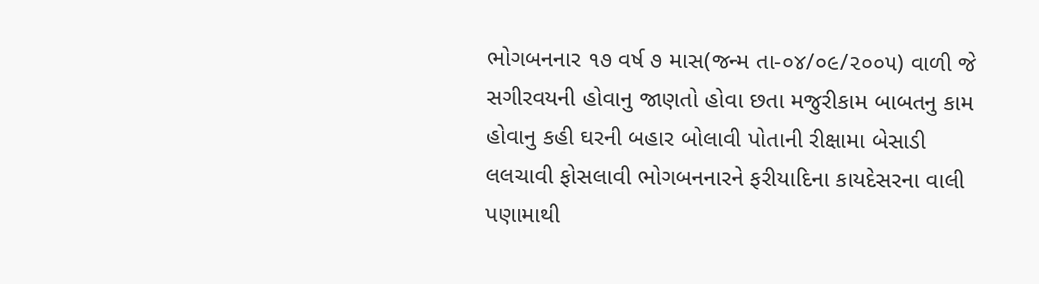ભોગબનનાર ૧૭ વર્ષ ૭ માસ(જન્મ તા-૦૪/૦૯/૨૦૦૫) વાળી જે સગીરવયની હોવાનુ જાણતો હોવા છતા મજુરીકામ બાબતનુ કામ હોવાનુ કહી ઘરની બહાર બોલાવી પોતાની રીક્ષામા બેસાડી લલચાવી ફોસલાવી ભોગબનનારને ફરીયાદિના કાયદેસરના વાલી પણામાથી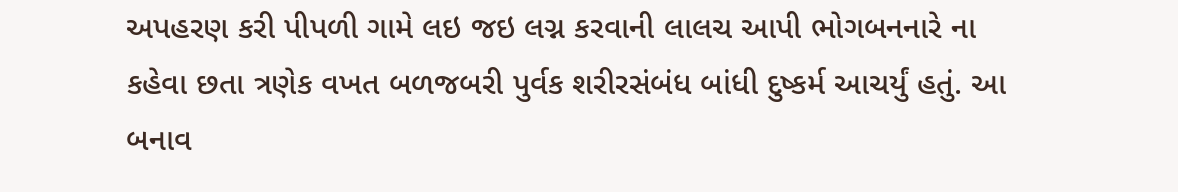અપહરણ કરી પીપળી ગામે લઇ જઇ લગ્ન કરવાની લાલચ આપી ભોગબનનારે ના કહેવા છતા ત્રણેક વખત બળજબરી પુર્વક શરીરસંબંધ બાંધી દુષ્કર્મ આચર્યું હતું. આ બનાવ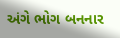અંગે ભોગ બનનાર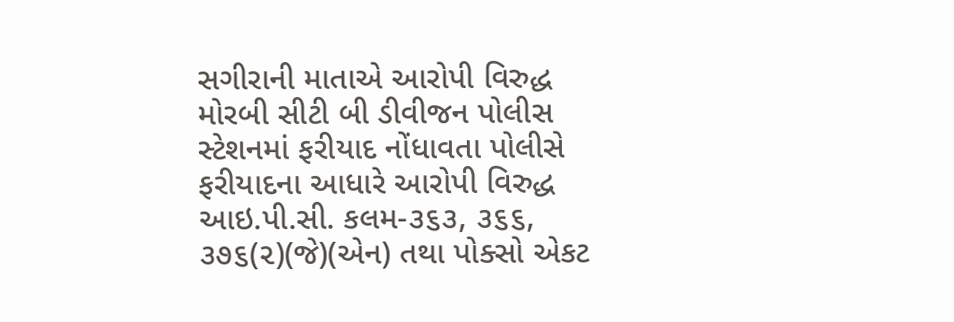સગીરાની માતાએ આરોપી વિરુદ્ધ મોરબી સીટી બી ડીવીજન પોલીસ સ્ટેશનમાં ફરીયાદ નોંધાવતા પોલીસે ફરીયાદના આધારે આરોપી વિરુદ્ધ આઇ.પી.સી. કલમ-૩૬૩, ૩૬૬, ૩૭૬(૨)(જે)(એન) તથા પોક્સો એકટ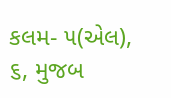કલમ- ૫(એલ), ૬, મુજબ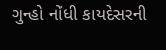ગુન્હો નોંધી કાયદેસરની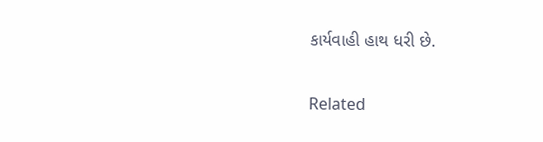કાર્યવાહી હાથ ધરી છે.

Related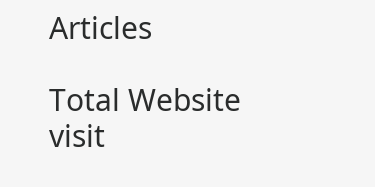Articles

Total Website visit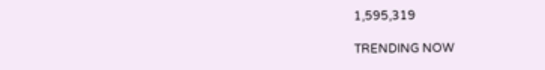1,595,319

TRENDING NOW